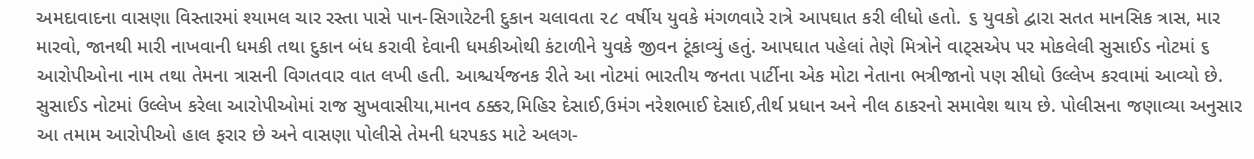અમદાવાદના વાસણા વિસ્તારમાં શ્યામલ ચાર રસ્તા પાસે પાન-સિગારેટની દુકાન ચલાવતા ૨૮ વર્ષીય યુવકે મંગળવારે રાત્રે આપઘાત કરી લીધો હતો. ૬ યુવકો દ્વારા સતત માનસિક ત્રાસ, માર મારવો, જાનથી મારી નાખવાની ધમકી તથા દુકાન બંધ કરાવી દેવાની ધમકીઓથી કંટાળીને યુવકે જીવન ટૂંકાવ્યું હતું. આપઘાત પહેલાં તેણે મિત્રોને વાટ્સએપ પર મોકલેલી સુસાઈડ નોટમાં ૬ આરોપીઓના નામ તથા તેમના ત્રાસની વિગતવાર વાત લખી હતી. આશ્ચર્યજનક રીતે આ નોટમાં ભારતીય જનતા પાર્ટીના એક મોટા નેતાના ભત્રીજાનો પણ સીધો ઉલ્લેખ કરવામાં આવ્યો છે.
સુસાઈડ નોટમાં ઉલ્લેખ કરેલા આરોપીઓમાં રાજ સુખવાસીયા,માનવ ઠક્કર,મિહિર દેસાઈ,ઉમંગ નરેશભાઈ દેસાઈ,તીર્થ પ્રધાન અને નીલ ઠાકરનો સમાવેશ થાય છે. પોલીસના જણાવ્યા અનુસાર આ તમામ આરોપીઓ હાલ ફરાર છે અને વાસણા પોલીસે તેમની ધરપકડ માટે અલગ-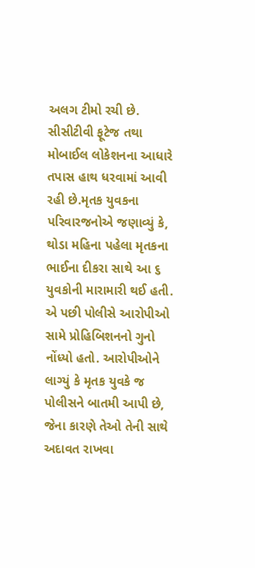અલગ ટીમો રચી છે. સીસીટીવી ફૂટેજ તથા મોબાઈલ લોકેશનના આધારે તપાસ હાથ ધરવામાં આવી રહી છે.મૃતક યુવકના પરિવારજનોએ જણાવ્યું કે, થોડા મહિના પહેલા મૃતકના ભાઈના દીકરા સાથે આ ૬ યુવકોની મારામારી થઈ હતી. એ પછી પોલીસે આરોપીઓ સામે પ્રોહિબિશનનો ગુનો નોંધ્યો હતો. આરોપીઓને લાગ્યું કે મૃતક યુવકે જ પોલીસને બાતમી આપી છે, જેના કારણે તેઓ તેની સાથે અદાવત રાખવા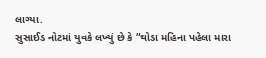લાગ્યા.
સુસાઈડ નોટમાં યુવકે લખ્યું છે કે “થોડા મહિના પહેલા મારા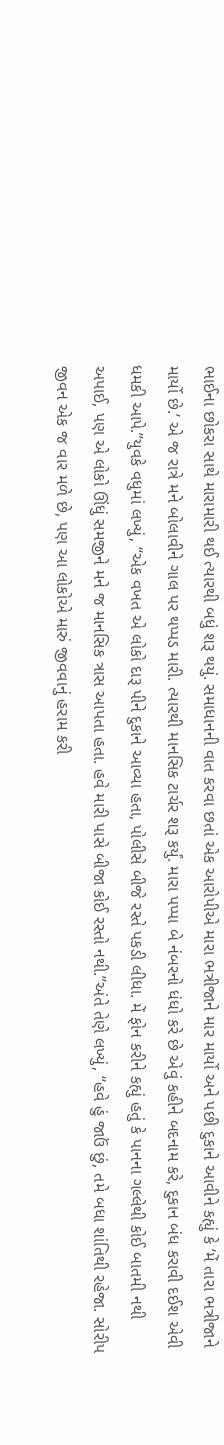ભાઈના છોકરા સાથે મારામારી થઈ ત્યારથી બધું શરૂ થયું. સમાધાનની વાત કરવા છતાં એક આરોપીએ મારા ભત્રીજાને માર માર્યો અને પછી દુકાને આવીને કહ્યું કે ‘મેં તારા ભત્રીજાને માર્યો છે.’ એ જ રાત્રે મને બોલાવીને ગાલ પર થપ્પડ મારી. ત્યારથી માનસિક ટાર્ચર શરૂ કર્યું. મારા પપ્પા બે નંબરનો ધંધો કરે છે એવું કહીને બદનામ કરે, દુકાન બંધ કરાવી દઈશ એવી ધમકી આપે.”યુવકે વધુમાં લખ્યું, “એક વખત એ લોકો દારૂ પીને દુકાને આવ્યા હતા, પોલીસે બીજે રસ્તે પકડી લીધા. મેં ફોન કરીને કહ્યું હતું કે પાનના ગલ્લેથી કોઈ બાતમી નથી અપાઈ, પણ એ લોકો ઊંધું સમજીને મને જ માનસિક ત્રાસ આપતા હતા. હવે મારી પાસે બીજા કોઈ રસ્તો નથી.”અંતે તેણે લખ્યું, “હવે હું જાઉં છું, તમે બધા શાંતિથી રહેજા. સોરીપ જીવન એક જ વાર મળે છે, પણ આ લોકોએ મારું જીવવાનું હરામ કરી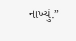નાખ્યું.”